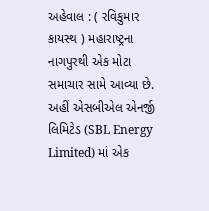અહેવાલ : ( રવિકુમાર કાયસ્થ ) મહારાષ્ટ્રના નાગપુરથી એક મોટા સમાચાર સામે આવ્યા છે. અહીં એસબીએલ એનર્જી લિમિટેડ (SBL Energy Limited) માં એક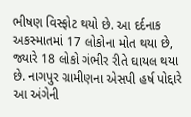ભીષણ વિસ્ફોટ થયો છે. આ દર્દનાક અકસ્માતમાં 17 લોકોના મોત થયા છે, જ્યારે 18 લોકો ગંભીર રીતે ઘાયલ થયા છે. નાગપુર ગ્રામીણના એસપી હર્ષ પોદ્દારે આ અંગેની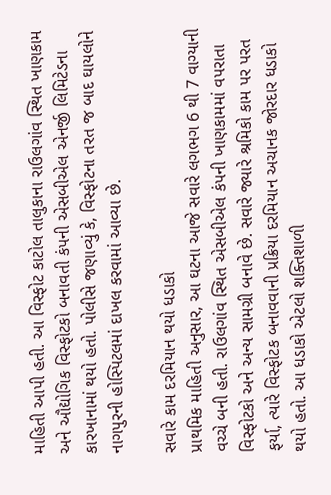માહિતી આપી હતી. આ વિસ્ફોટ કાટોલ તાલુકાના રાઉલગાંવ સ્થિત ખાણકામ અને ઔદ્યોગિક વિસ્ફોટકો બનાવતી કંપની એસબીએલ એનર્જી લિમિટેડના કારખાનામાં થયો હતો. પોલીસે જણાવ્યું કે, વિસ્ફોટના તરત જ બાદ ઘાયલોને નાગપુરની હોસ્પિટલમાં દાખલ કરવામાં આવ્યા છે.

સવારે કામ દરમિયાન થયો ધડાકો
પ્રાથમિક માહિતી અનુસાર, આ ઘટના આજે સવારે લગભગ 6 થી 7 વાગ્યાની વચ્ચે બની હતી. રાઉલગાંવ સ્થિત એસબીએલ કંપની ખાણકામમાં વપરાતા વિસ્ફોટકો અને અન્ય સામગ્રી બનાવે છે. સવારે જ્યારે શ્રમિકો કામ પર પરત ફર્યા, ત્યારે વિસ્ફોટક બનાવવાની પ્રક્રિયા દરમિયાન અચાનક જોરદાર ધડાકો થયો હતો. આ ધડાકો એટલો શક્તિશાળી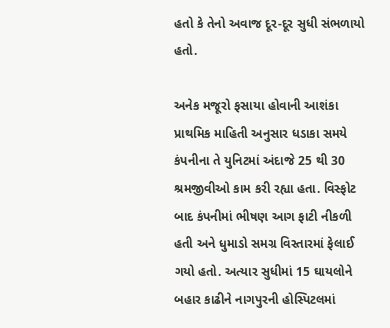હતો કે તેનો અવાજ દૂર-દૂર સુધી સંભળાયો હતો.

અનેક મજૂરો ફસાયા હોવાની આશંકા
પ્રાથમિક માહિતી અનુસાર ધડાકા સમયે કંપનીના તે યુનિટમાં અંદાજે 25 થી 30 શ્રમજીવીઓ કામ કરી રહ્યા હતા. વિસ્ફોટ બાદ કંપનીમાં ભીષણ આગ ફાટી નીકળી હતી અને ધુમાડો સમગ્ર વિસ્તારમાં ફેલાઈ ગયો હતો. અત્યાર સુધીમાં 15 ઘાયલોને બહાર કાઢીને નાગપુરની હોસ્પિટલમાં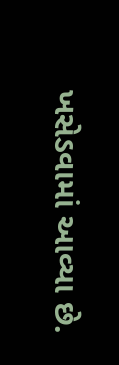ખસેડવામાં આવ્યા છે.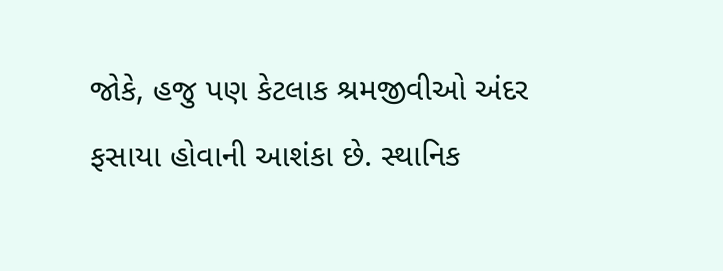જોકે, હજુ પણ કેટલાક શ્રમજીવીઓ અંદર ફસાયા હોવાની આશંકા છે. સ્થાનિક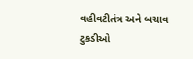વહીવટીતંત્ર અને બચાવ ટુકડીઓ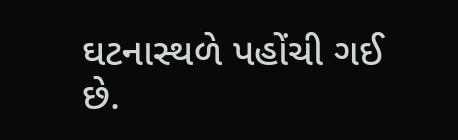ઘટનાસ્થળે પહોંચી ગઈ છે.